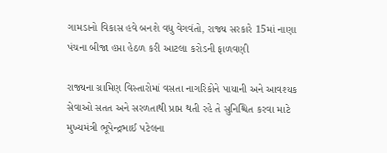ગામડાનો વિકાસ હવે બનશે વધુ વેગવંતો, રાજ્ય સરકારે 15માં નાણા પંચના બીજા હપ્તા હેઠળ કરી આટલા કરોડની ફાળવણી

રાજ્યના ગ્રામિણ વિસ્તારોમાં વસતા નાગરિકોને પાયાની અને આવશ્યક સેવાઓ સતત અને સરળતાથી પ્રાપ્ત થતી રહે તે સુનિશ્ચિત કરવા માટે મુખ્યમંત્રી ભૂપેન્દ્રભાઈ પટેલના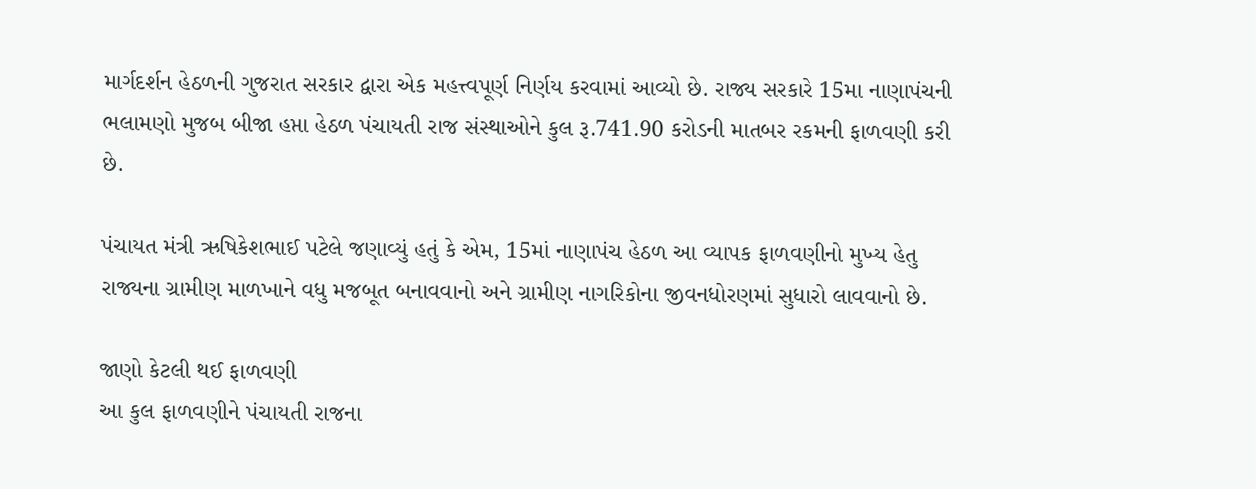માર્ગદર્શન હેઠળની ગુજરાત સરકાર દ્વારા એક મહત્ત્વપૂર્ણ નિર્ણય કરવામાં આવ્યો છે. રાજ્ય સરકારે 15મા નાણાપંચની ભલામણો મુજબ બીજા હપ્તા હેઠળ પંચાયતી રાજ સંસ્થાઓને કુલ રૂ.741.90 કરોડની માતબર રકમની ફાળવણી કરી છે.

પંચાયત મંત્રી ઋષિકેશભાઈ પટેલે જણાવ્યું હતું કે એમ, 15માં નાણાપંચ હેઠળ આ વ્યાપક ફાળવણીનો મુખ્ય હેતુ રાજ્યના ગ્રામીણ માળખાને વધુ મજબૂત બનાવવાનો અને ગ્રામીણ નાગરિકોના જીવનધોરણમાં સુધારો લાવવાનો છે.

જાણો કેટલી થઈ ફાળવણી
આ કુલ ફાળવણીને પંચાયતી રાજના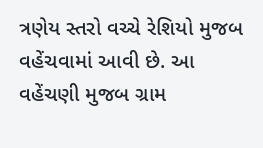ત્રણેય સ્તરો વચ્ચે રેશિયો મુજબ વહેંચવામાં આવી છે. આ વહેંચણી મુજબ ગ્રામ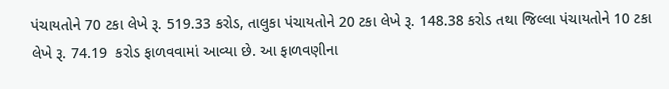પંચાયતોને 70 ટકા લેખે રૂ. 519.33 કરોડ, તાલુકા પંચાયતોને 20 ટકા લેખે રૂ. 148.38 કરોડ તથા જિલ્લા પંચાયતોને 10 ટકા લેખે રૂ. 74.19  કરોડ ફાળવવામાં આવ્યા છે. આ ફાળવણીના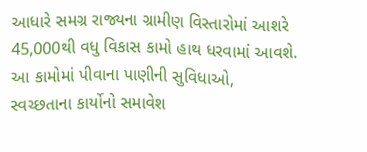આધારે સમગ્ર રાજ્યના ગ્રામીણ વિસ્તારોમાં આશરે 45,000થી વધુ વિકાસ કામો હાથ ધરવામાં આવશે. આ કામોમાં પીવાના પાણીની સુવિધાઓ, સ્વચ્છતાના કાર્યોનો સમાવેશ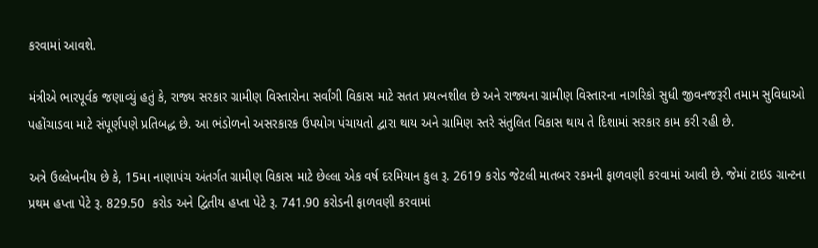કરવામાં આવશે.

મંત્રીએ ભારપૂર્વક જણાવ્યું હતું કે, રાજ્ય સરકાર ગ્રામીણ વિસ્તારોના સર્વાંગી વિકાસ માટે સતત પ્રયત્નશીલ છે અને રાજ્યના ગ્રામીણ વિસ્તારના નાગરિકો સુધી જીવનજરૂરી તમામ સુવિધાઓ પહોંચાડવા માટે સંપૂર્ણપણે પ્રતિબદ્ધ છે. આ ભંડોળનો અસરકારક ઉપયોગ પંચાયતો દ્વારા થાય અને ગ્રામિણ સ્તરે સંતુલિત વિકાસ થાય તે દિશામાં સરકાર કામ કરી રહી છે.

અત્રે ઉલ્લેખનીય છે કે, 15મા નાણાપંચ અંતર્ગત ગ્રામીણ વિકાસ માટે છેલ્લા એક વર્ષ દરમિયાન કુલ રૂ. 2619 કરોડ જેટલી માતબર રકમની ફાળવણી કરવામાં આવી છે. જેમાં ટાઇડ ગ્રાન્ટના પ્રથમ હપ્તા પેટે રૂ. 829.50  કરોડ અને દ્વિતીય હપ્તા પેટે રૂ. 741.90 કરોડની ફાળવણી કરવામાં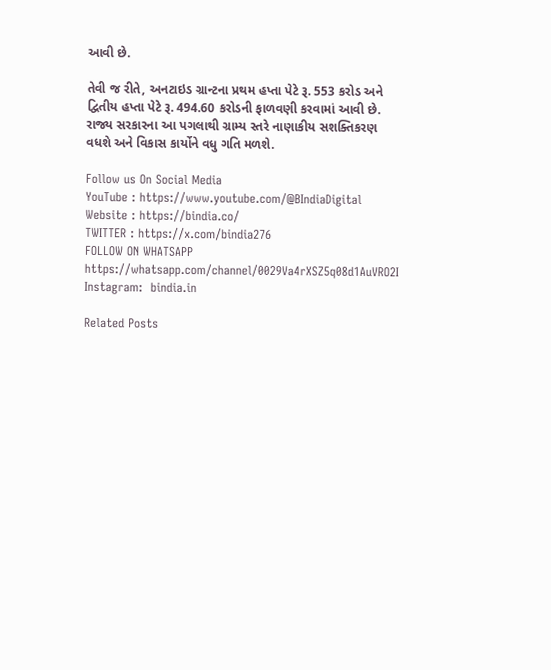આવી છે.

તેવી જ રીતે, અનટાઇડ ગ્રાન્ટના પ્રથમ હપ્તા પેટે રૂ. 553 કરોડ અને દ્વિતીય હપ્તા પેટે રૂ. 494.60 કરોડની ફાળવણી કરવામાં આવી છે. રાજ્ય સરકારના આ પગલાથી ગ્રામ્ય સ્તરે નાણાકીય સશક્તિકરણ વધશે અને વિકાસ કાર્યોને વધુ ગતિ મળશે.

Follow us On Social Media
YouTube : https://www.youtube.com/@BIndiaDigital
Website : https://bindia.co/
TWITTER : https://x.com/bindia276
FOLLOW ON WHATSAPP  https://whatsapp.com/channel/0029Va4rXSZ5q08d1AuVRO2I
Instagram:  bindia.in

Related Posts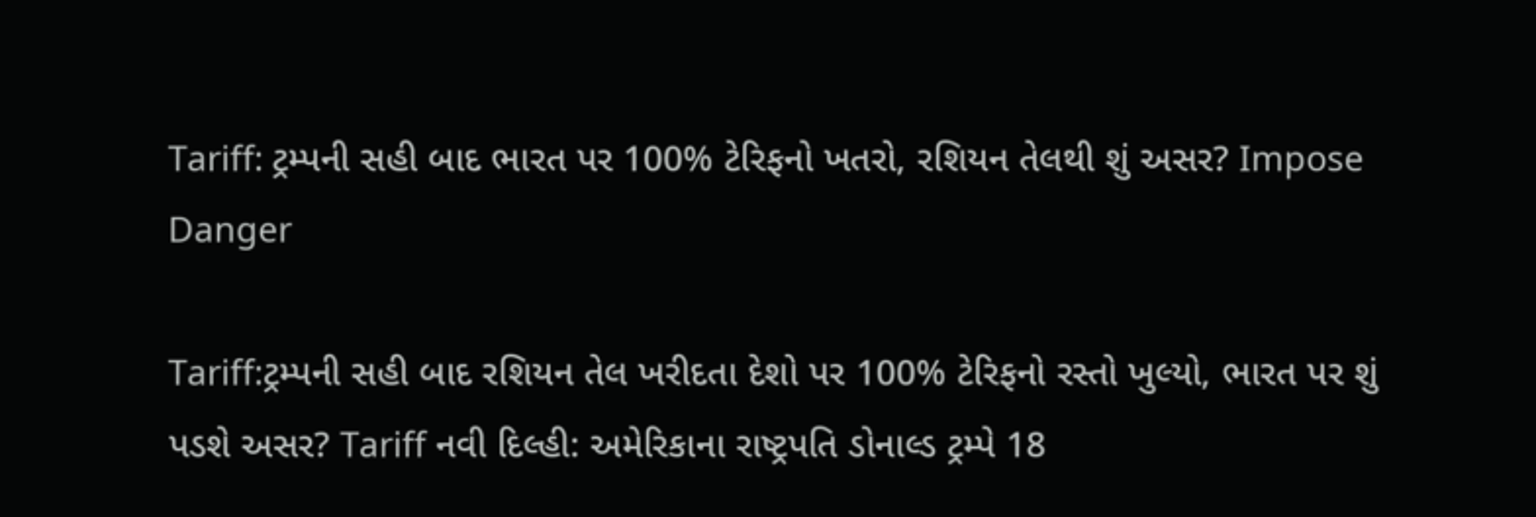Tariff: ટ્રમ્પની સહી બાદ ભારત પર 100% ટેરિફનો ખતરો, રશિયન તેલથી શું અસર? Impose Danger

Tariff:ટ્રમ્પની સહી બાદ રશિયન તેલ ખરીદતા દેશો પર 100% ટેરિફનો રસ્તો ખુલ્યો, ભારત પર શું પડશે અસર? Tariff નવી દિલ્હી: અમેરિકાના રાષ્ટ્રપતિ ડોનાલ્ડ ટ્રમ્પે 18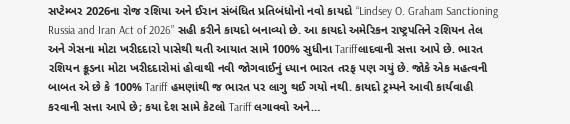સપ્ટેમ્બર 2026ના રોજ રશિયા અને ઈરાન સંબંધિત પ્રતિબંધોનો નવો કાયદો “Lindsey O. Graham Sanctioning Russia and Iran Act of 2026” સહી કરીને કાયદો બનાવ્યો છે. આ કાયદો અમેરિકન રાષ્ટ્રપતિને રશિયન તેલ અને ગેસના મોટા ખરીદદારો પાસેથી થતી આયાત સામે 100% સુધીના Tariffલાદવાની સત્તા આપે છે. ભારત રશિયન ક્રૂડના મોટા ખરીદદારોમાં હોવાથી નવી જોગવાઈનું ધ્યાન ભારત તરફ પણ ગયું છે. જોકે એક મહત્વની બાબત એ છે કે 100% Tariff હમણાંથી જ ભારત પર લાગુ થઈ ગયો નથી. કાયદો ટ્રમ્પને આવી કાર્યવાહી કરવાની સત્તા આપે છે; કયા દેશ સામે કેટલો Tariff લગાવવો અને…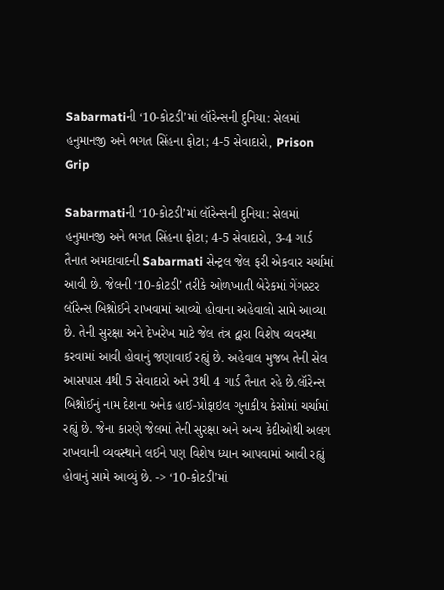Sabarmatiની ‘10-કોટડી’માં લૉરેન્સની દુનિયા: સેલમાં હનુમાનજી અને ભગત સિંહના ફોટા; 4-5 સેવાદારો, Prison Grip

Sabarmatiની ‘10-કોટડી’માં લૉરેન્સની દુનિયા: સેલમાં હનુમાનજી અને ભગત સિંહના ફોટા; 4-5 સેવાદારો, 3-4 ગાર્ડ તૈનાત અમદાવાદની Sabarmati સેન્ટ્રલ જેલ ફરી એકવાર ચર્ચામાં આવી છે. જેલની ‘10-કોટડી’ તરીકે ઓળખાતી બેરેકમાં ગેંગસ્ટર લૉરેન્સ બિશ્નોઈને રાખવામાં આવ્યો હોવાના અહેવાલો સામે આવ્યા છે. તેની સુરક્ષા અને દેખરેખ માટે જેલ તંત્ર દ્વારા વિશેષ વ્યવસ્થા કરવામાં આવી હોવાનું જણાવાઈ રહ્યું છે. અહેવાલ મુજબ તેની સેલ આસપાસ 4થી 5 સેવાદારો અને 3થી 4 ગાર્ડ તૈનાત રહે છે.લૉરેન્સ બિશ્નોઈનું નામ દેશના અનેક હાઈ-પ્રોફાઇલ ગુનાકીય કેસોમાં ચર્ચામાં રહ્યું છે. જેના કારણે જેલમાં તેની સુરક્ષા અને અન્ય કેદીઓથી અલગ રાખવાની વ્યવસ્થાને લઈને પણ વિશેષ ધ્યાન આપવામાં આવી રહ્યું હોવાનું સામે આવ્યું છે. -> ‘10-કોટડી’માં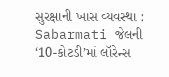સુરક્ષાની ખાસ વ્યવસ્થા : Sabarmati જેલની ‘10-કોટડી’માં લૉરેન્સ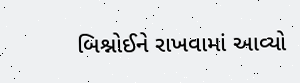બિશ્નોઈને રાખવામાં આવ્યો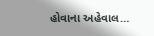હોવાના અહેવાલ…